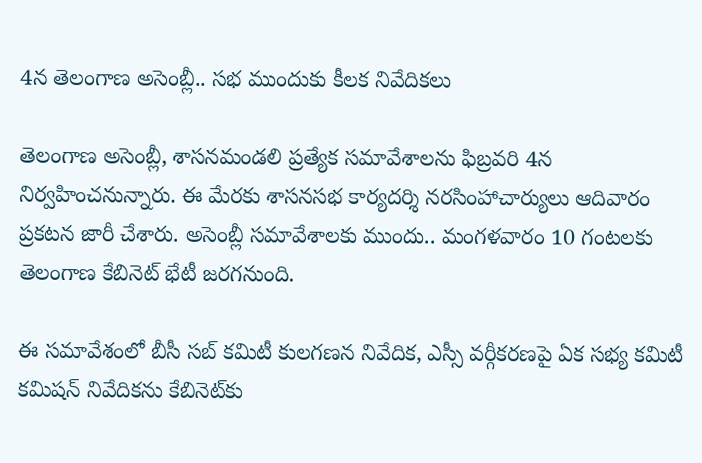4న తెలంగాణ అసెంబ్లీ.. సభ ముందుకు కీలక నివేదికలు

తెలంగాణ అసెంబ్లీ, శాసనమండలి ప్రత్యేక సమావేశాలను ఫిబ్రవరి 4న నిర్వహించనున్నారు. ఈ మేరకు శాసనసభ కార్యదర్శి నరసింహాచార్యులు ఆదివారం ప్రకటన జారీ చేశారు. అసెంబ్లీ సమావేశాలకు ముందు.. మంగళవారం 10 గంటలకు తెలంగాణ కేబినెట్ భేటీ జరగనుంది.

ఈ సమావేశంలో బీసీ సబ్ కమిటీ కులగణన నివేదిక, ఎస్సీ వర్గీకరణపై ఏక సభ్య కమిటీ కమిషన్ నివేదికను కేబినెట్‌కు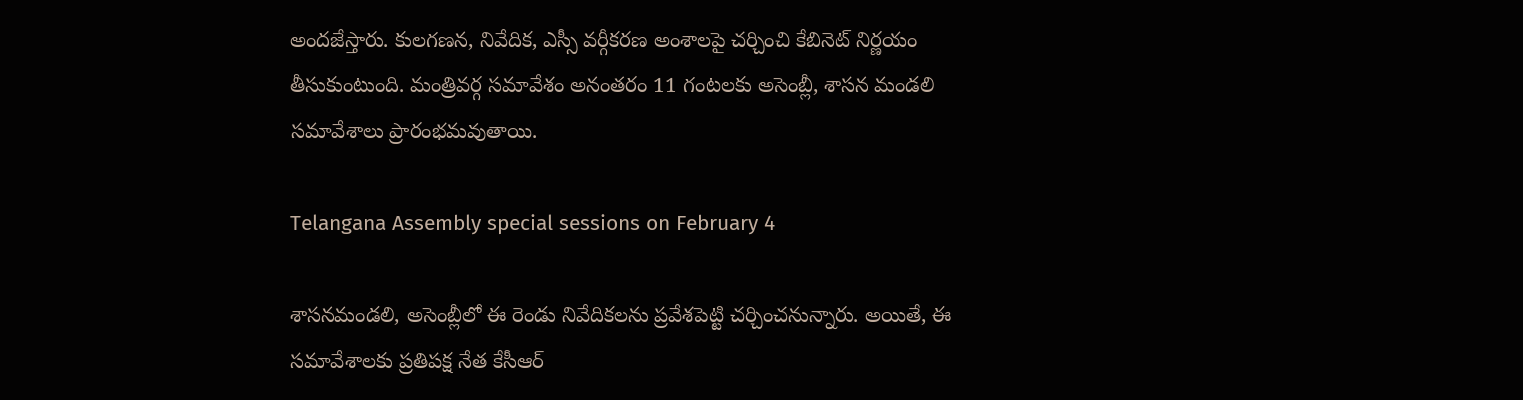అందజేస్తారు. కులగణన, నివేదిక, ఎస్సీ వర్గీకరణ అంశాలపై చర్చించి కేబినెట్ నిర్ణయం తీసుకుంటుంది. మంత్రివర్గ సమావేశం అనంతరం 11 గంటలకు అసెంబ్లీ, శాసన మండలి సమావేశాలు ప్రారంభమవుతాయి.

Telangana Assembly special sessions on February 4

శాసనమండలి, అసెంబ్లీలో ఈ రెండు నివేదికలను ప్రవేశపెట్టి చర్చించనున్నారు. అయితే, ఈ సమావేశాలకు ప్రతిపక్ష నేత కేసీఆర్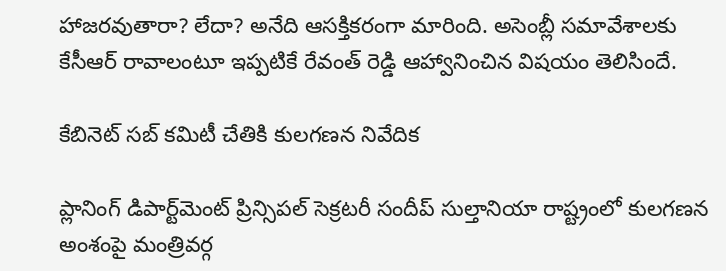హాజరవుతారా? లేదా? అనేది ఆసక్తికరంగా మారింది. అసెంబ్లీ సమావేశాలకు కేసీఆర్ రావాలంటూ ఇప్పటికే రేవంత్ రెడ్డి ఆహ్వానించిన విషయం తెలిసిందే.

కేబినెట్ సబ్ కమిటీ చేతికి కులగణన నివేదిక

ప్లానింగ్ డిపార్ట్‌మెంట్ ప్రిన్సిపల్ సెక్రటరీ సందీప్ సుల్తానియా రాష్ట్రంలో కులగణన అంశంపై మంత్రివర్గ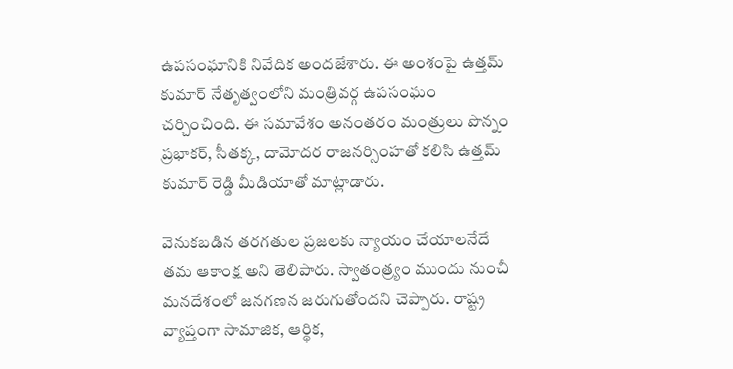ఉపసంఘానికి నివేదిక అందజేశారు. ఈ అంశంపై ఉత్తమ్ కుమార్ నేతృత్వంలోని మంత్రివర్గ ఉపసంఘం చర్చించింది. ఈ సమావేశం అనంతరం మంత్రులు పొన్నం ప్రభాకర్, సీతక్క, దామోదర రాజనర్సింహతో కలిసి ఉత్తమ్ కుమార్ రెడ్డి మీడియాతో మాట్లాడారు.

వెనుకబడిన తరగతుల ప్రజలకు న్యాయం చేయాలనేదే తమ ఆకాంక్ష అని తెలిపారు. స్వాతంత్ర్యం ముందు నుంచీ మనదేశంలో జనగణన జరుగుతోందని చెప్పారు. రాష్ట్ర వ్యాప్తంగా సామాజిక, ఆర్థిక,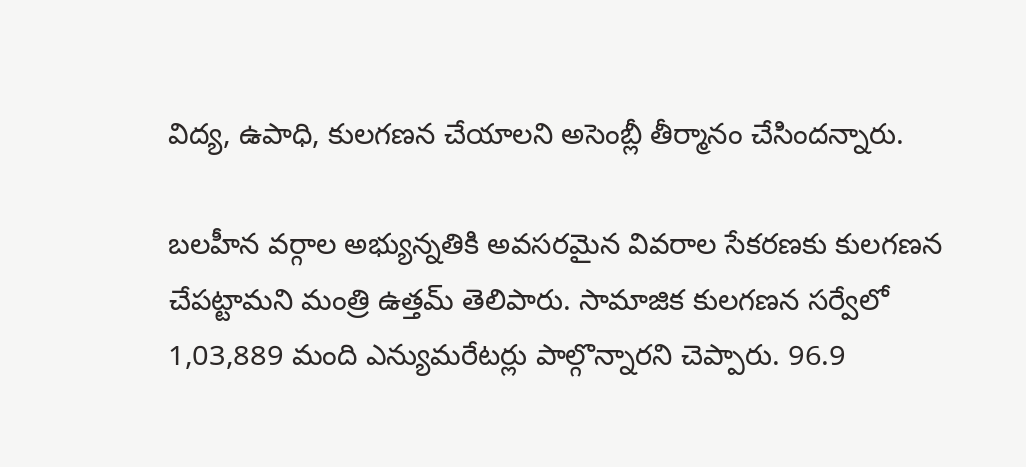విద్య, ఉపాధి, కులగణన చేయాలని అసెంబ్లీ తీర్మానం చేసిందన్నారు.

బలహీన వర్గాల అభ్యున్నతికి అవసరమైన వివరాల సేకరణకు కులగణన చేపట్టామని మంత్రి ఉత్తమ్ తెలిపారు. సామాజిక కులగణన సర్వేలో 1,03,889 మంది ఎన్యుమరేటర్లు పాల్గొన్నారని చెప్పారు. 96.9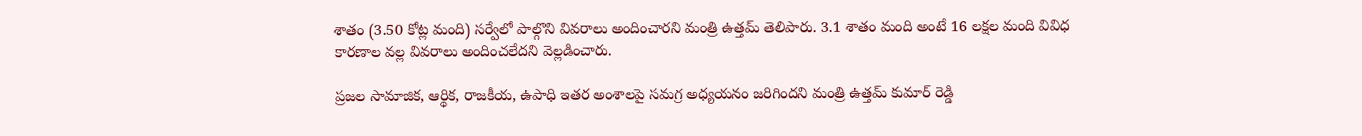శాతం (3.50 కోట్ల మంది) సర్వేలో పాల్గొని వివరాలు అందించారని మంత్రి ఉత్తమ్ తెలిపారు. 3.1 శాతం మంది అంటే 16 లక్షల మంది వివిధ కారణాల వల్ల వివరాలు అందించలేదని వెల్లడించారు.

ప్రజల సామాజిక, ఆర్థిక, రాజకీయ, ఉపాధి ఇతర అంశాలపై సమగ్ర అధ్యయనం జరిగిందని మంత్రి ఉత్తమ్ కుమార్ రెడ్డి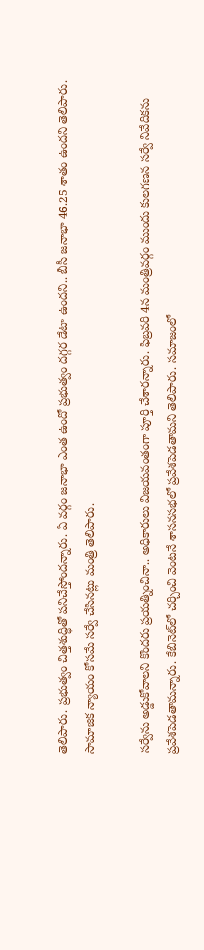తెలిపారు. ప్రభుత్వం చిత్తశుద్ధితో పనిచేస్తోందన్నారు. ఏ వర్గం జనాభా ఎంత ఉందో ప్రభుత్వం దగ్గర డేటా ఉందని.. బీసీ జనాభా 46.25 శాతం ఉందని తెలిపారు. సామాజిక న్యాయం కోసమే సర్వే చేసినట్లు మంత్రి తెలిపారు.

సర్వేను అడ్డుకోవాలని కొందరు ప్రయత్నించినా.. అధికారులు విజయవంతంగా పూర్తి చేశారన్నారు. ఫిబ్రవరి 4న మంత్రివర్గం ముందు కులగణన సర్వే నివేదికను ప్రవేశపెడతామన్నారు. కేబినెట్‌లో చర్చించి వెంటనే శాసనసభలో ప్రవేశపెడతామని తెలిపారు. సమాజంలో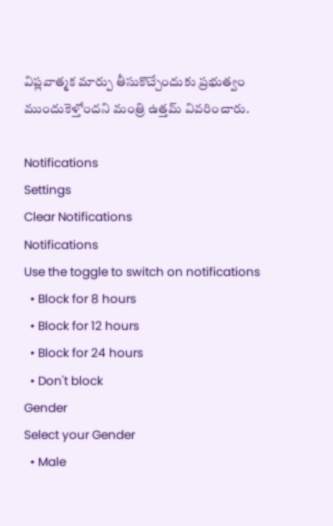విప్లవాత్మక మార్పు తీసుకొచ్చేందుకు ప్రభుత్వం ముందుకెళ్తోందని మంత్రి ఉత్తమ్ వివరించారు.

Notifications
Settings
Clear Notifications
Notifications
Use the toggle to switch on notifications
  • Block for 8 hours
  • Block for 12 hours
  • Block for 24 hours
  • Don't block
Gender
Select your Gender
  • Male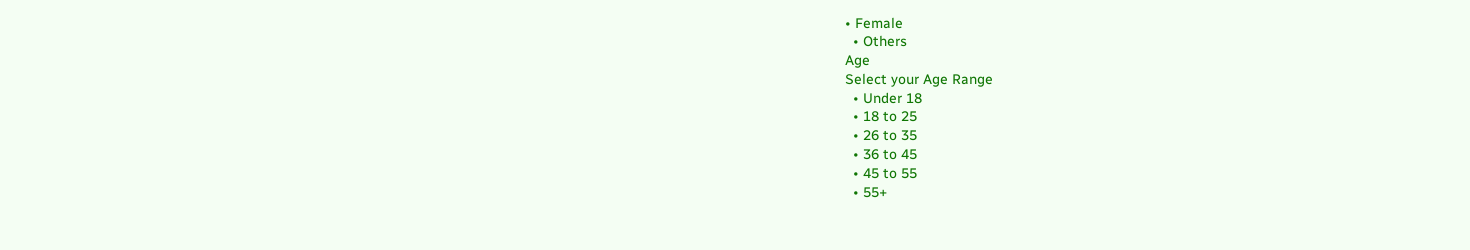• Female
  • Others
Age
Select your Age Range
  • Under 18
  • 18 to 25
  • 26 to 35
  • 36 to 45
  • 45 to 55
  • 55+